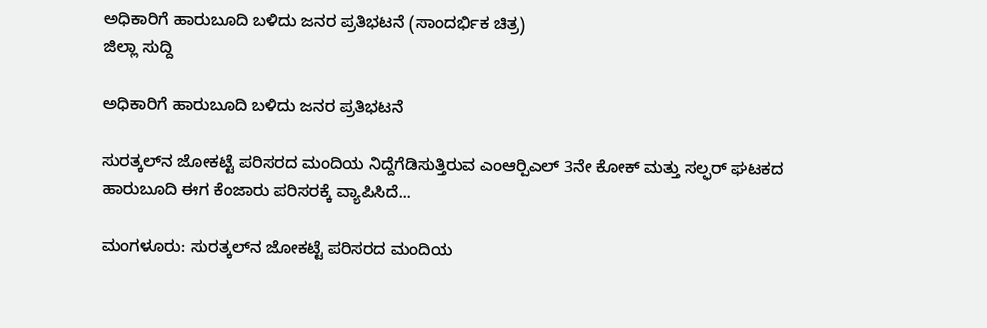ಅಧಿಕಾರಿಗೆ ಹಾರುಬೂದಿ ಬಳಿದು ಜನರ ಪ್ರತಿಭಟನೆ (ಸಾಂದರ್ಭಿಕ ಚಿತ್ರ)
ಜಿಲ್ಲಾ ಸುದ್ದಿ

ಅಧಿಕಾರಿಗೆ ಹಾರುಬೂದಿ ಬಳಿದು ಜನರ ಪ್ರತಿಭಟನೆ

ಸುರತ್ಕಲ್‍ನ ಜೋಕಟ್ಟೆ ಪರಿಸರದ ಮಂದಿಯ ನಿದ್ದೆಗೆಡಿಸುತ್ತಿರುವ ಎಂಆರ್‍ಪಿಎಲ್ 3ನೇ ಕೋಕ್ ಮತ್ತು ಸಲ್ಫರ್ ಘಟಕದ ಹಾರುಬೂದಿ ಈಗ ಕೆಂಜಾರು ಪರಿಸರಕ್ಕೆ ವ್ಯಾಪಿಸಿದೆ...

ಮಂಗಳೂರು: ಸುರತ್ಕಲ್‍ನ ಜೋಕಟ್ಟೆ ಪರಿಸರದ ಮಂದಿಯ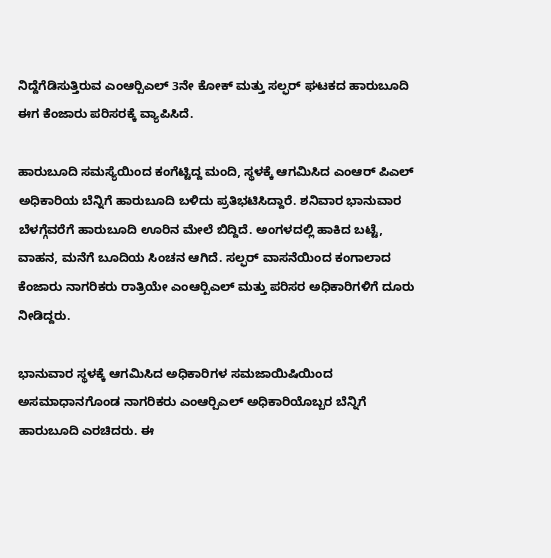ನಿದ್ದೆಗೆಡಿಸುತ್ತಿರುವ ಎಂಆರ್‍ಪಿಎಲ್ 3ನೇ ಕೋಕ್ ಮತ್ತು ಸಲ್ಫರ್ ಘಟಕದ ಹಾರುಬೂದಿ ಈಗ ಕೆಂಜಾರು ಪರಿಸರಕ್ಕೆ ವ್ಯಾಪಿಸಿದೆ.

ಹಾರುಬೂದಿ ಸಮಸ್ಯೆಯಿಂದ ಕಂಗೆಟ್ಟಿದ್ದ ಮಂದಿ, ಸ್ಥಳಕ್ಕೆ ಆಗಮಿಸಿದ ಎಂಆರ್ ಪಿಎಲ್ ಅಧಿಕಾರಿಯ ಬೆನ್ನಿಗೆ ಹಾರುಬೂದಿ ಬಳಿದು ಪ್ರತಿಭಟಿಸಿದ್ದಾರೆ. ಶನಿವಾರ ಭಾನುವಾರ ಬೆಳಗ್ಗೆವರೆಗೆ ಹಾರುಬೂದಿ ಊರಿನ ಮೇಲೆ ಬಿದ್ದಿದೆ. ಅಂಗಳದಲ್ಲಿ ಹಾಕಿದ ಬಟ್ಟೆ, ವಾಹನ, ಮನೆಗೆ ಬೂದಿಯ ಸಿಂಚನ ಆಗಿದೆ. ಸಲ್ಫರ್ ವಾಸನೆಯಿಂದ ಕಂಗಾಲಾದ ಕೆಂಜಾರು ನಾಗರಿಕರು ರಾತ್ರಿಯೇ ಎಂಆರ್‍ಪಿಎಲ್ ಮತ್ತು ಪರಿಸರ ಅಧಿಕಾರಿಗಳಿಗೆ ದೂರು ನೀಡಿದ್ದರು.

ಭಾನುವಾರ ಸ್ಥಳಕ್ಕೆ ಆಗಮಿಸಿದ ಅಧಿಕಾರಿಗಳ ಸಮಜಾಯಿಷಿಯಿಂದ ಅಸಮಾಧಾನಗೊಂಡ ನಾಗರಿಕರು ಎಂಆರ್‍ಪಿಎಲ್ ಅಧಿಕಾರಿಯೊಬ್ಬರ ಬೆನ್ನಿಗೆ ಹಾರುಬೂದಿ ಎರಚಿದರು. ಈ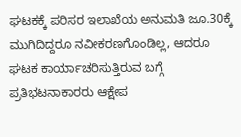ಘಟಕಕ್ಕೆ ಪರಿಸರ ಇಲಾಖೆಯ ಅನುಮತಿ ಜೂ.30ಕ್ಕೆ ಮುಗಿದಿದ್ದರೂ ನವೀಕರಣಗೊಂಡಿಲ್ಲ, ಆದರೂ ಘಟಕ ಕಾರ್ಯಾಚರಿಸುತ್ತಿರುವ ಬಗ್ಗೆ ಪ್ರತಿಭಟನಾಕಾರರು ಆಕ್ಷೇಪ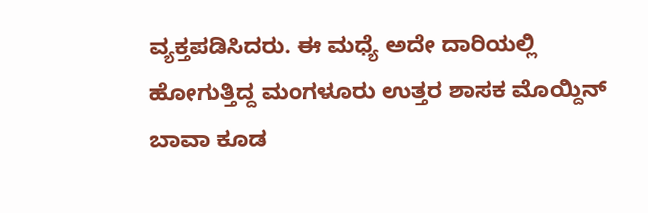ವ್ಯಕ್ತಪಡಿಸಿದರು. ಈ ಮಧ್ಯೆ ಅದೇ ದಾರಿಯಲ್ಲಿ ಹೋಗುತ್ತಿದ್ದ ಮಂಗಳೂರು ಉತ್ತರ ಶಾಸಕ ಮೊಯ್ದಿನ್ ಬಾವಾ ಕೂಡ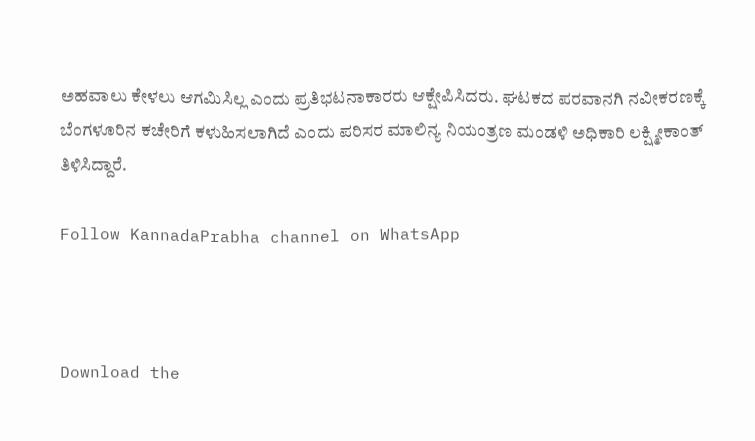ಅಹವಾಲು ಕೇಳಲು ಆಗಮಿಸಿಲ್ಲ ಎಂದು ಪ್ರತಿಭಟನಾಕಾರರು ಆಕ್ಷೇಪಿಸಿದರು. ಘಟಕದ ಪರವಾನಗಿ ನವೀಕರಣಕ್ಕೆ ಬೆಂಗಳೂರಿನ ಕಚೇರಿಗೆ ಕಳುಹಿಸಲಾಗಿದೆ ಎಂದು ಪರಿಸರ ಮಾಲಿನ್ಯ ನಿಯಂತ್ರಣ ಮಂಡಳಿ ಅಧಿಕಾರಿ ಲಕ್ಷ್ಮೀಕಾಂತ್ ತಿಳಿಸಿದ್ದಾರೆ.

Follow KannadaPrabha channel on WhatsApp



Download the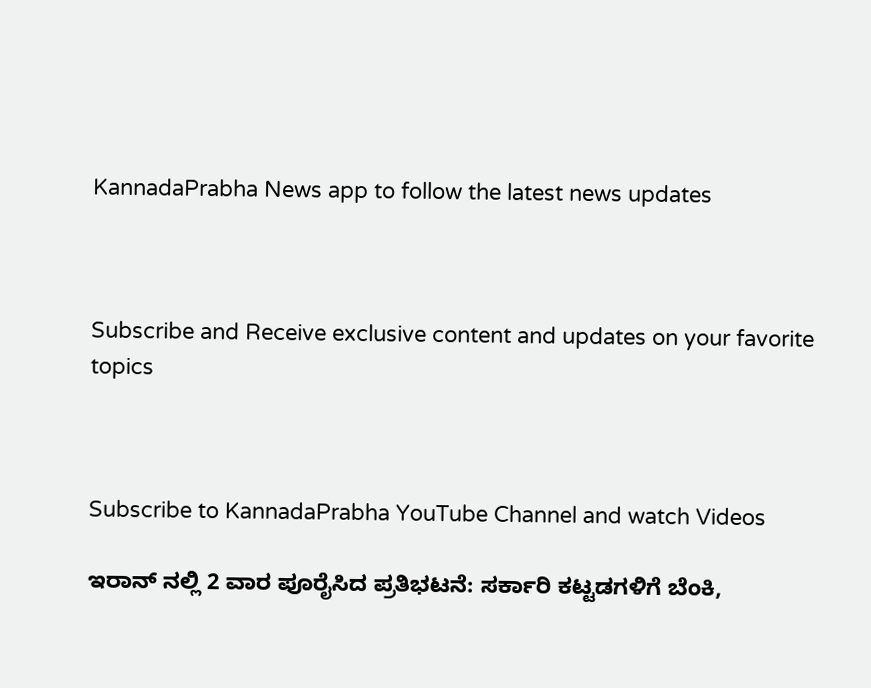KannadaPrabha News app to follow the latest news updates



Subscribe and Receive exclusive content and updates on your favorite topics



Subscribe to KannadaPrabha YouTube Channel and watch Videos

ಇರಾನ್ ನಲ್ಲಿ 2 ವಾರ ಪೂರೈಸಿದ ಪ್ರತಿಭಟನೆ: ಸರ್ಕಾರಿ ಕಟ್ಟಡಗಳಿಗೆ ಬೆಂಕಿ,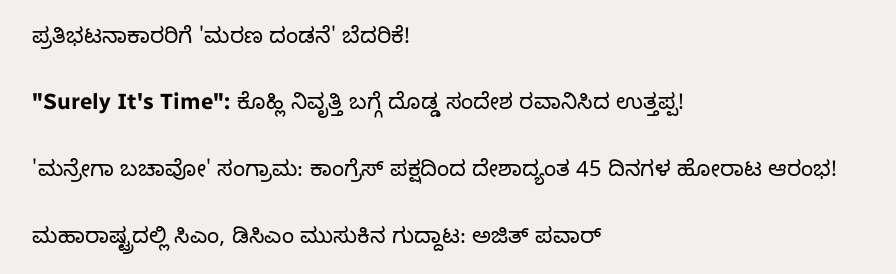ಪ್ರತಿಭಟನಾಕಾರರಿಗೆ 'ಮರಣ ದಂಡನೆ' ಬೆದರಿಕೆ!

"Surely It's Time": ಕೊಹ್ಲಿ ನಿವೃತ್ತಿ ಬಗ್ಗೆ ದೊಡ್ಡ ಸಂದೇಶ ರವಾನಿಸಿದ ಉತ್ತಪ್ಪ!

'ಮನ್ರೇಗಾ ಬಚಾವೋ' ಸಂಗ್ರಾಮ: ಕಾಂಗ್ರೆಸ್ ಪಕ್ಷದಿಂದ ದೇಶಾದ್ಯಂತ 45 ದಿನಗಳ ಹೋರಾಟ ಆರಂಭ!

ಮಹಾರಾಷ್ಟ್ರದಲ್ಲಿ ಸಿಎಂ, ಡಿಸಿಎಂ ಮುಸುಕಿನ ಗುದ್ದಾಟ: ಅಜಿತ್ ಪವಾರ್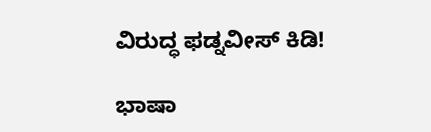ವಿರುದ್ಧ ಫಡ್ನವೀಸ್ ಕಿಡಿ!

ಭಾಷಾ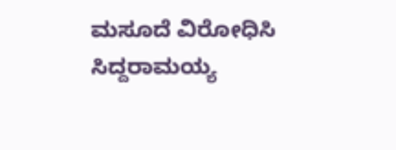ಮಸೂದೆ ವಿರೋಧಿಸಿ ಸಿದ್ದರಾಮಯ್ಯ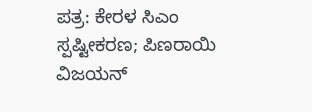ಪತ್ರ: ಕೇರಳ ಸಿಎಂ ಸ್ಪಷ್ಟೀಕರಣ; ಪಿಣರಾಯಿ ವಿಜಯನ್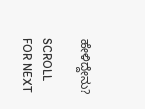ಹೇಳಿದ್ದೇನು?

SCROLL FOR NEXT